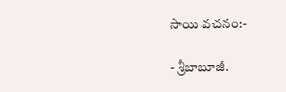సాయి వచనం:-

- శ్రీబాబూజీ.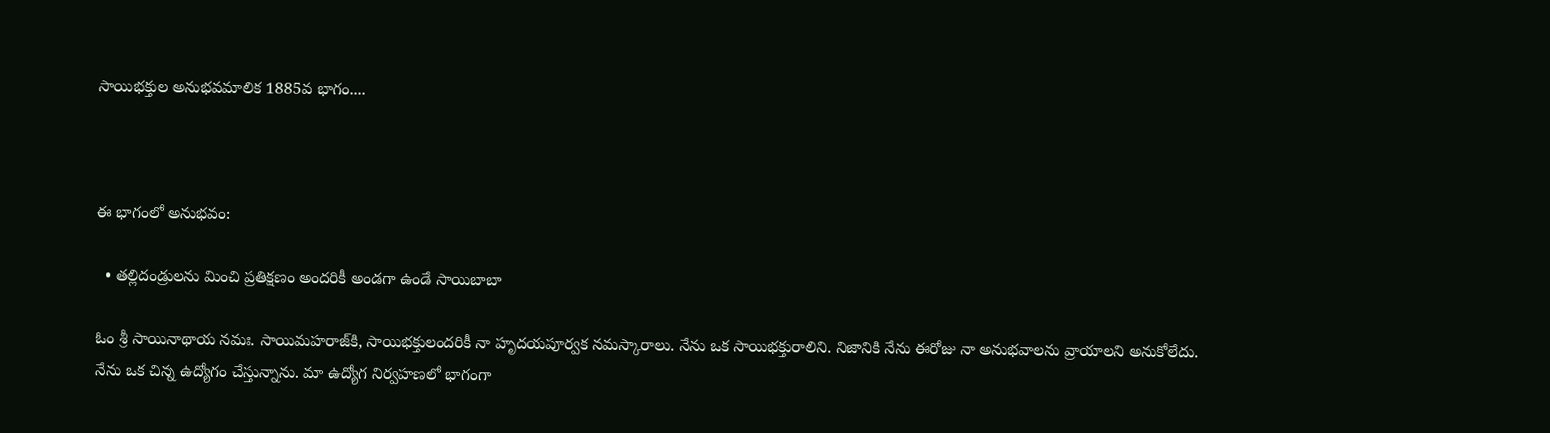సాయిభక్తుల అనుభవమాలిక 1885వ భాగం....



ఈ భాగంలో అనుభవం:

  • తల్లిదండ్రులను మించి ప్రతిక్షణం అందరికీ అండగా ఉండే సాయిబాబా

ఓం శ్రీ సాయినాథాయ నమః. సాయిమహరాజ్‌కి, సాయిభక్తులందరికీ నా హృదయపూర్వక నమస్కారాలు. నేను ఒక సాయిభక్తురాలిని. నిజానికి నేను ఈరోజు నా అనుభవాలను వ్రాయాలని అనుకోలేదు. నేను ఒక చిన్న ఉద్యోగం చేస్తున్నాను. మా ఉద్యోగ నిర్వహణలో భాగంగా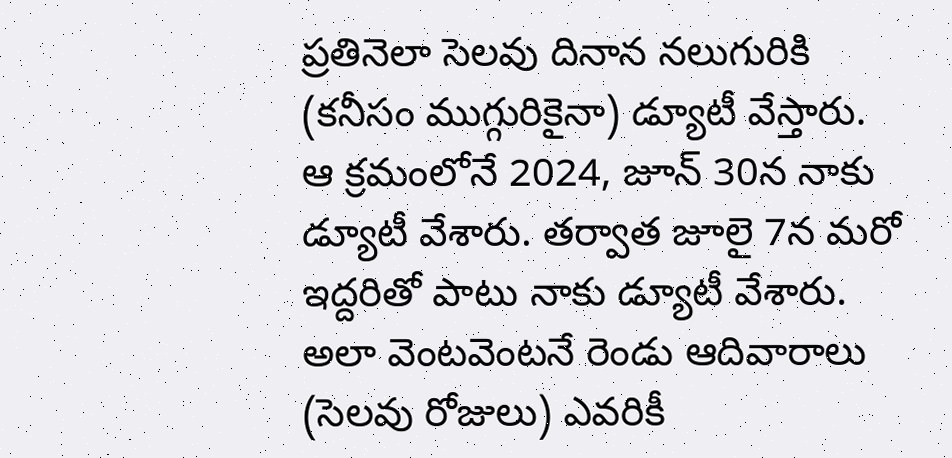ప్రతినెలా సెలవు దినాన నలుగురికి (కనీసం ముగ్గురికైనా) డ్యూటీ వేస్తారు. ఆ క్రమంలోనే 2024, జూన్ 30న నాకు డ్యూటీ వేశారు. తర్వాత జూలై 7న మరో ఇద్దరితో పాటు నాకు డ్యూటీ వేశారు. అలా వెంటవెంటనే రెండు ఆదివారాలు (సెలవు రోజులు) ఎవరికీ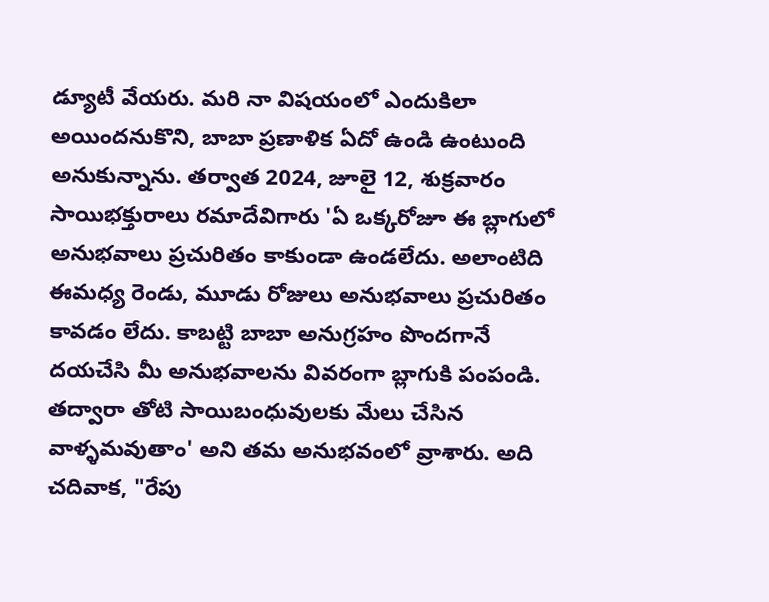డ్యూటీ వేయరు. మరి నా విషయంలో ఎందుకిలా అయిందనుకొని, బాబా ప్రణాళిక ఏదో ఉండి ఉంటుంది అనుకున్నాను. తర్వాత 2024, జూలై 12, శుక్రవారం సాయిభక్తురాలు రమాదేవిగారు 'ఏ ఒక్కరోజూ ఈ బ్లాగులో అనుభవాలు ప్రచురితం కాకుండా ఉండలేదు. అలాంటిది ఈమధ్య రెండు, మూడు రోజులు అనుభవాలు ప్రచురితం కావడం లేదు. కాబట్టి బాబా అనుగ్రహం పొందగానే దయచేసి మీ అనుభవాలను వివరంగా బ్లాగుకి పంపండి. తద్వారా తోటి సాయిబంధువులకు మేలు చేసిన వాళ్ళమవుతాం' అని తమ అనుభవంలో వ్రాశారు. అది చదివాక, "రేపు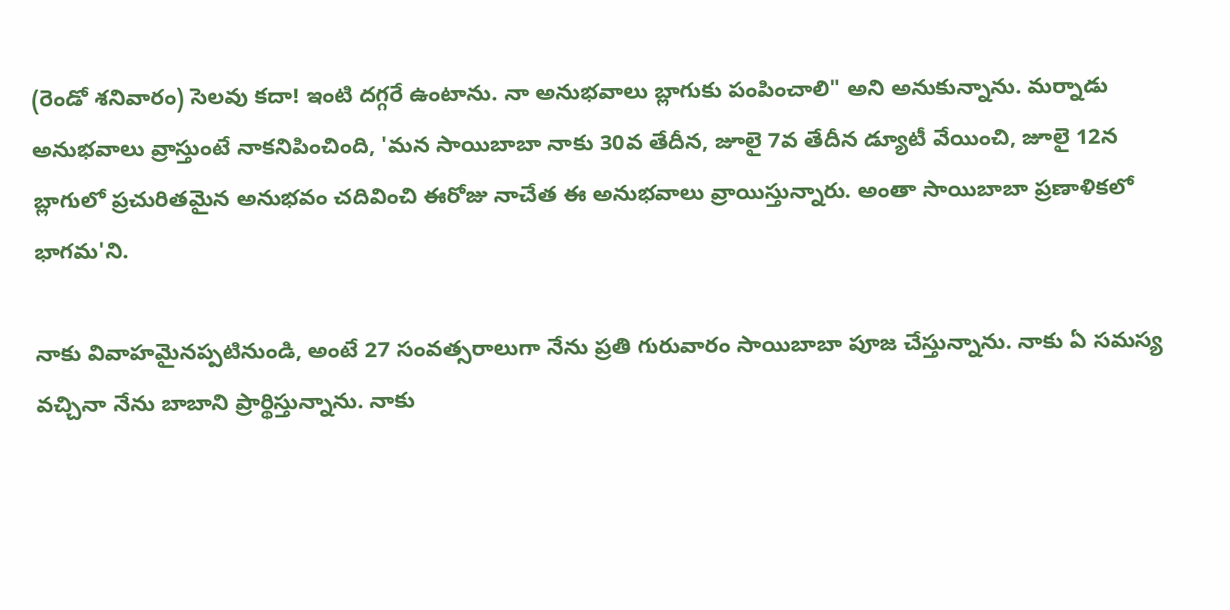(రెండో శనివారం) సెలవు కదా! ఇంటి దగ్గరే ఉంటాను. నా అనుభవాలు బ్లాగుకు పంపించాలి" అని అనుకున్నాను. మర్నాడు అనుభవాలు వ్రాస్తుంటే నాకనిపించింది, 'మన సాయిబాబా నాకు 30వ తేదీన, జూలై 7వ తేదీన డ్యూటీ వేయించి, జూలై 12న బ్లాగులో ప్రచురితమైన అనుభవం చదివించి ఈరోజు నాచేత ఈ అనుభవాలు వ్రాయిస్తున్నారు. అంతా సాయిబాబా ప్రణాళికలో భాగమ'ని.

నాకు వివాహమైనప్పటినుండి, అంటే 27 సంవత్సరాలుగా నేను ప్రతి గురువారం సాయిబాబా పూజ చేస్తున్నాను. నాకు ఏ సమస్య వచ్చినా నేను బాబాని ప్రార్థిస్తున్నాను. నాకు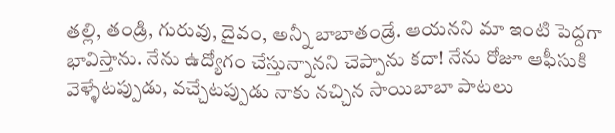తల్లి, తండ్రి, గురువు, దైవం, అన్నీ బాబాతండ్రే. ఆయనని మా ఇంటి పెద్దగా భావిస్తాను. నేను ఉద్యోగం చేస్తున్నానని చెప్పాను కదా! నేను రోజూ ఆఫీసుకి వెళ్ళేటప్పుడు, వచ్చేటప్పుడు నాకు నచ్చిన సాయిబాబా పాటలు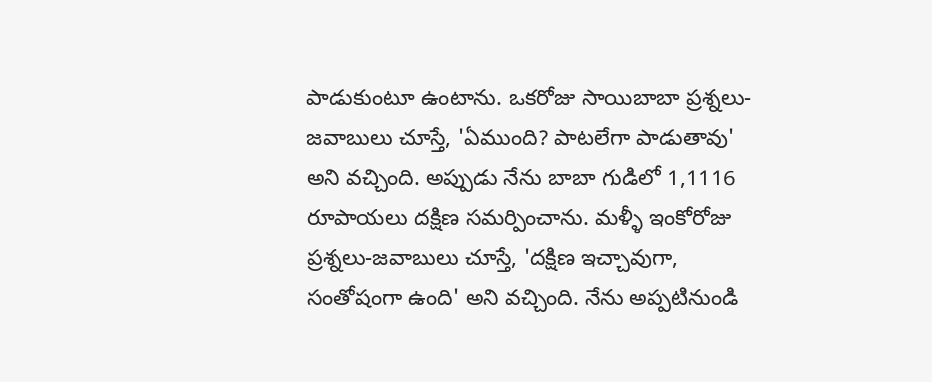పాడుకుంటూ ఉంటాను. ఒకరోజు సాయిబాబా ప్రశ్నలు-జవాబులు చూస్తే, 'ఏముంది? పాటలేగా పాడుతావు' అని వచ్చింది. అప్పుడు నేను బాబా గుడిలో 1,1116 రూపాయలు దక్షిణ సమర్పించాను. మళ్ళీ ఇంకోరోజు ప్రశ్నలు-జవాబులు చూస్తే, 'దక్షిణ ఇచ్చావుగా, సంతోషంగా ఉంది' అని వచ్చింది. నేను అప్పటినుండి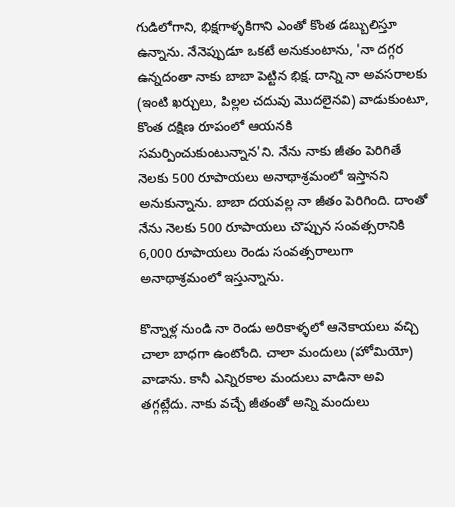గుడిలోగాని, భిక్షగాళ్ళకిగాని ఎంతో కొంత డబ్బులిస్తూ ఉన్నాను. నేనెప్పుడూ ఒకటే అనుకుంటాను, 'నా దగ్గర ఉన్నదంతా నాకు బాబా పెట్టిన భిక్ష. దాన్ని నా అవసరాలకు (ఇంటి ఖర్చులు, పిల్లల చదువు మొదలైనవి) వాడుకుంటూ, కొంత దక్షిణ రూపంలో ఆయనకి సమర్పించుకుంటున్నాన'ని. నేను నాకు జీతం పెరిగితే నెలకు 500 రూపాయలు అనాథాశ్రమంలో ఇస్తానని అనుకున్నాను. బాబా దయవల్ల నా జీతం పెరిగింది. దాంతో నేను నెలకు 500 రూపాయలు చొప్పున సంవత్సరానికి 6,000 రూపాయలు రెండు సంవత్సరాలుగా అనాథాశ్రమంలో ఇస్తున్నాను.

కొన్నాళ్ల నుండి నా రెండు అరికాళ్ళలో ఆనెకాయలు వచ్చి చాలా బాధగా ఉంటోంది. చాలా మందులు (హోమియో) వాడాను. కానీ ఎన్నిరకాల మందులు వాడినా అవి తగ్గట్లేదు. నాకు వచ్చే జీతంతో అన్ని మందులు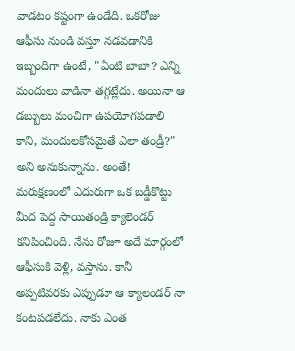వాడటం కష్టంగా ఉండేది. ఒకరోజు ఆఫీసు నుండి వస్తూ నడవడానికి ఇబ్బందిగా ఉంటే, "ఏంటి బాబా? ఎన్ని మందులు వాడినా తగ్గట్లేదు. అయినా ఆ డబ్బులు మంచిగా ఉపయోగపడాలి కాని, మందులకోసమైతే ఎలా తండ్రీ?" అని అనుకున్నాను. అంతే! మరుక్షణంలో ఎదురుగా ఒక బడ్డీకొట్టు మీద పెద్ద సాయితండ్రి క్యాలెండర్ కనిపించింది. నేను రోజూ అదే మార్గంలో ఆఫీసుకి వెళ్లి, వస్తాను. కానీ అప్పటివరకు ఎప్పుడూ ఆ క్యాలండర్ నా కంటపడలేదు. నాకు ఎంత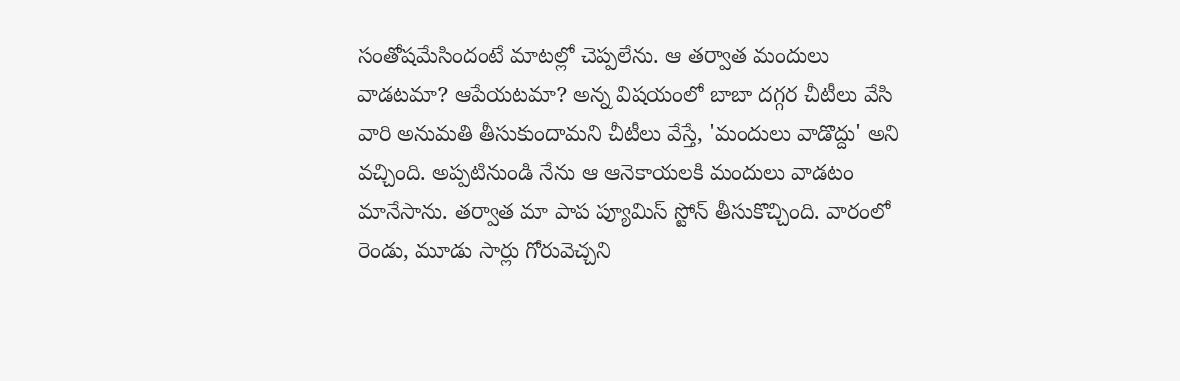సంతోషమేసిందంటే మాటల్లో చెప్పలేను. ఆ తర్వాత మందులు వాడటమా? ఆపేయటమా? అన్న విషయంలో బాబా దగ్గర చీటీలు వేసి వారి అనుమతి తీసుకుందామని చీటీలు వేస్తే, 'మందులు వాడొద్దు' అని వచ్చింది. అప్పటినుండి నేను ఆ ఆనెకాయలకి మందులు వాడటం మానేసాను. తర్వాత మా పాప ప్యూమిస్ స్టోన్ తీసుకొచ్చింది. వారంలో రెండు, మూడు సార్లు గోరువెచ్చని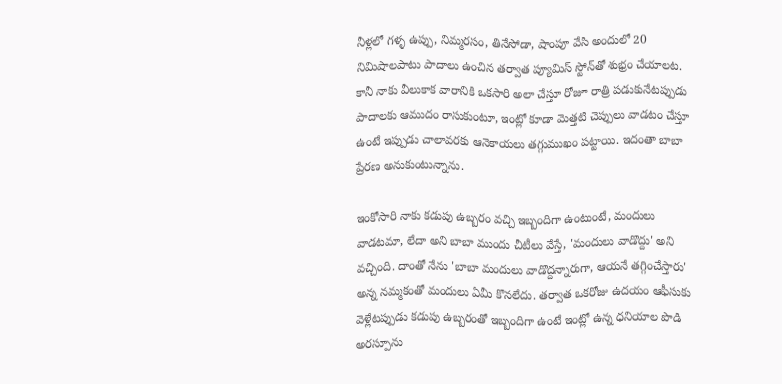నీళ్లలో గళ్ళ ఉప్పు, నిమ్మరసం, తినేసోడా, షాంపూ వేసి అందులో 20 నిమిషాలపాటు పాదాలు ఉంచిన తర్వాత ప్యూమిస్ స్టోన్‌తో శుభ్రం చేయాలట. కానీ నాకు వీలుకాక వారానికి ఒకసారి అలా చేస్తూ రోజూ రాత్రి పడుకునేటప్పుడు పాదాలకు ఆముదం రాసుకుంటూ, ఇంట్లో కూడా మెత్తటి చెప్పులు వాడటం చేస్తూ ఉంటే ఇప్పుడు చాలావరకు ఆనెకాయలు తగ్గుముఖం పట్టాయి. ఇదంతా బాబా ప్రేరణ అనుకుంటున్నాను.

ఇంకోసారి నాకు కడుపు ఉబ్బరం వచ్చి ఇబ్బందిగా ఉంటుంటే, మందులు వాడటమా, లేదా అని బాబా ముందు చీటీలు వేస్తే, 'మందులు వాడొద్దు' అని వచ్చింది. దాంతో నేను 'బాబా మందులు వాడొద్దన్నారుగా, ఆయనే తగ్గించేస్తారు' అన్న నమ్మకంతో మందులు ఏమీ కొనలేదు. తర్వాత ఒకరోజు ఉదయం ఆఫీసుకు వెళ్లేటప్పుడు కడుపు ఉబ్బరంతో ఇబ్బందిగా ఉంటే ఇంట్లో ఉన్న ధనియాల పొడి అరస్పూను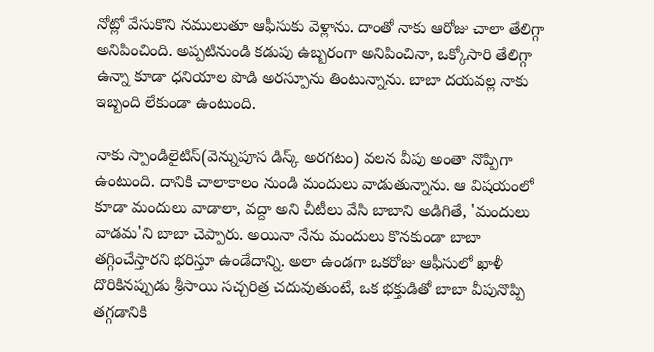నోట్లో వేసుకొని నములుతూ ఆఫీసుకు వెళ్లాను. దాంతో నాకు ఆరోజు చాలా తేలిగ్గా అనిపించింది. అప్పటినుండి కడుపు ఉబ్బరంగా అనిపించినా, ఒక్కోసారి తేలిగ్గా ఉన్నా కూడా ధనియాల పొడి అరస్పూను తింటున్నాను. బాబా దయవల్ల నాకు ఇబ్బంది లేకుండా ఉంటుంది.

నాకు స్పాండిలైటిస్(వెన్నుపూస డిస్క్ అరగటం) వలన వీపు అంతా నొప్పిగా ఉంటుంది. దానికి చాలాకాలం నుండి మందులు వాడుతున్నాను. ఆ విషయంలో కూడా మందులు వాడాలా, వద్దా అని చీటీలు వేసి బాబాని అడిగితే, 'మందులు వాడమ'ని బాబా చెప్పారు. అయినా నేను మందులు కొనకుండా బాబా తగ్గించేస్తారని భరిస్తూ ఉండేదాన్ని. అలా ఉండగా ఒకరోజు ఆఫీసులో ఖాళీ దొరికినప్పుడు శ్రీసాయి సచ్చరిత్ర చదువుతుంటే, ఒక భక్తుడితో బాబా వీపునొప్పి తగ్గడానికి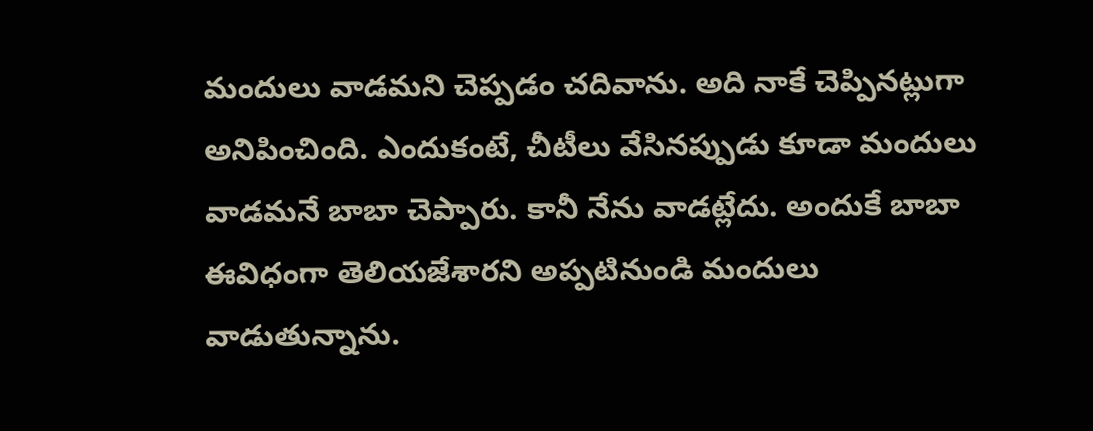మందులు వాడమని చెప్పడం చదివాను. అది నాకే చెప్పినట్లుగా అనిపించింది. ఎందుకంటే, చీటీలు వేసినప్పుడు కూడా మందులు వాడమనే బాబా చెప్పారు. కానీ నేను వాడట్లేదు. అందుకే బాబా ఈవిధంగా తెలియజేశారని అప్పటినుండి మందులు వాడుతున్నాను.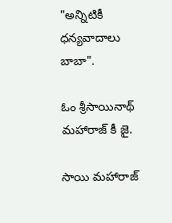"అన్నిటికీ ధన్యవాదాలు బాబా".

ఓం శ్రీసాయినాథ్ మహారాజ్ కీ జై.

సాయి మహారాజ్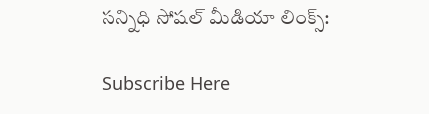సన్నిధి సోషల్ మీడియా లింక్స్:

Subscribe Here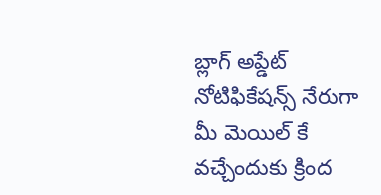బ్లాగ్ అప్డేట్ నోటిఫికేషన్స్ నేరుగా మీ మెయిల్ కే వచ్చేందుకు క్రింద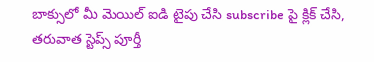బాక్సులో మీ మెయిల్ ఐడి టైపు చేసి subscribe పై క్లిక్ చేసి, తరువాత స్టెప్స్ పూర్తీ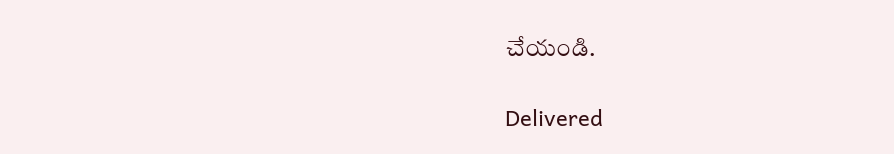చేయండి.

Delivered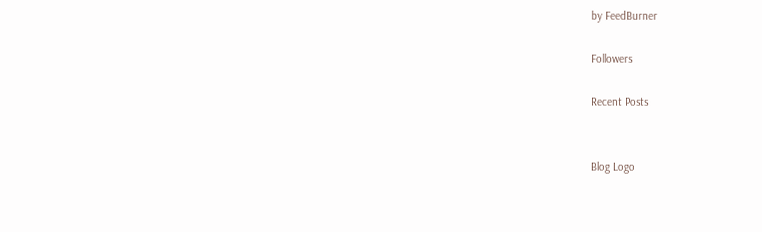by FeedBurner

Followers

Recent Posts


Blog Logo